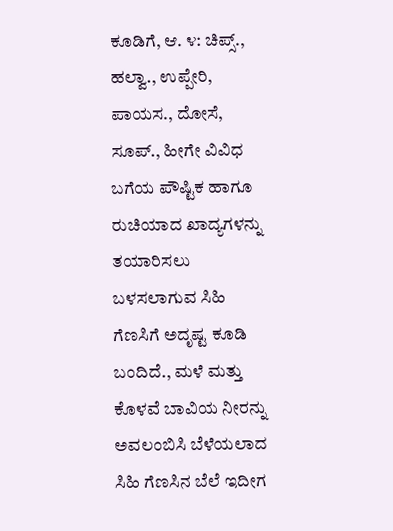ಕೂಡಿಗೆ, ಆ. ೪: ಚಿಪ್ಸ್., ಹಲ್ವಾ., ಉಪ್ಪೇರಿ, ಪಾಯಸ., ದೋಸೆ, ಸೂಪ್., ಹೀಗೇ ವಿವಿಧ ಬಗೆಯ ಪೌಷ್ಟಿಕ ಹಾಗೂ ರುಚಿಯಾದ ಖಾದ್ಯಗಳನ್ನು ತಯಾರಿಸಲು ಬಳಸಲಾಗುವ ಸಿಹಿ ಗೆಣಸಿಗೆ ಅದೃಷ್ಟ ಕೂಡಿ ಬಂದಿದೆ., ಮಳೆ ಮತ್ತು ಕೊಳವೆ ಬಾವಿಯ ನೀರನ್ನು ಅವಲಂಬಿಸಿ ಬೆಳೆಯಲಾದ ಸಿಹಿ ಗೆಣಸಿನ ಬೆಲೆ ಇದೀಗ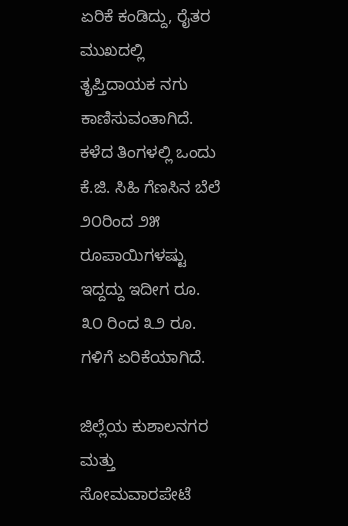ಏರಿಕೆ ಕಂಡಿದ್ದು, ರೈತರ ಮುಖದಲ್ಲಿ ತೃಪ್ತಿದಾಯಕ ನಗು ಕಾಣಿಸುವಂತಾಗಿದೆ. ಕಳೆದ ತಿಂಗಳಲ್ಲಿ ಒಂದು ಕೆ.ಜಿ. ಸಿಹಿ ಗೆಣಸಿನ ಬೆಲೆ ೨೦ರಿಂದ ೨೫ ರೂಪಾಯಿಗಳಷ್ಟು ಇದ್ದದ್ದು ಇದೀಗ ರೂ. ೩೦ ರಿಂದ ೩೨ ರೂ. ಗಳಿಗೆ ಏರಿಕೆಯಾಗಿದೆ.

ಜಿಲ್ಲೆಯ ಕುಶಾಲನಗರ ಮತ್ತು ಸೋಮವಾರಪೇಟೆ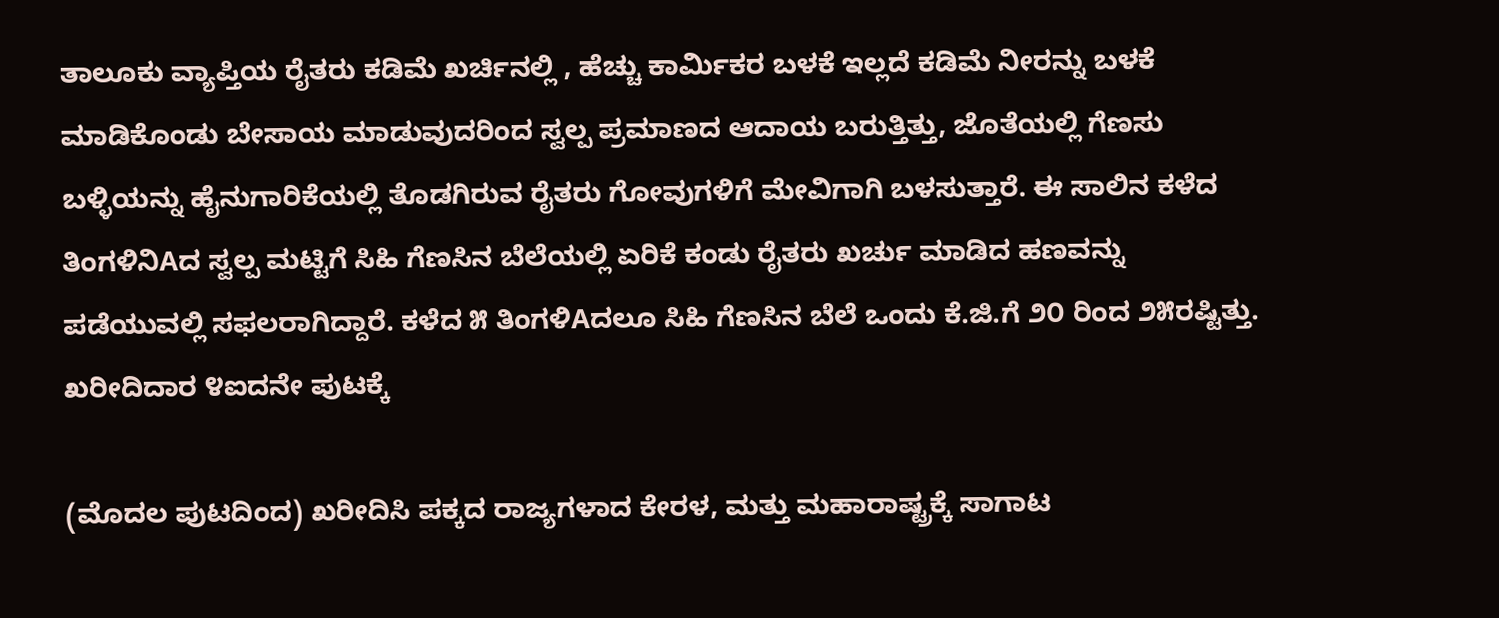ತಾಲೂಕು ವ್ಯಾಪ್ತಿಯ ರೈತರು ಕಡಿಮೆ ಖರ್ಚಿನಲ್ಲಿ , ಹೆಚ್ಚು ಕಾರ್ಮಿಕರ ಬಳಕೆ ಇಲ್ಲದೆ ಕಡಿಮೆ ನೀರನ್ನು ಬಳಕೆ ಮಾಡಿಕೊಂಡು ಬೇಸಾಯ ಮಾಡುವುದರಿಂದ ಸ್ವಲ್ಪ ಪ್ರಮಾಣದ ಆದಾಯ ಬರುತ್ತಿತ್ತು, ಜೊತೆಯಲ್ಲಿ ಗೆಣಸು ಬಳ್ಳಿಯನ್ನು ಹೈನುಗಾರಿಕೆಯಲ್ಲಿ ತೊಡಗಿರುವ ರೈತರು ಗೋವುಗಳಿಗೆ ಮೇವಿಗಾಗಿ ಬಳಸುತ್ತಾರೆ. ಈ ಸಾಲಿನ ಕಳೆದ ತಿಂಗಳಿನಿAದ ಸ್ವಲ್ಪ ಮಟ್ಟಿಗೆ ಸಿಹಿ ಗೆಣಸಿನ ಬೆಲೆಯಲ್ಲಿ ಏರಿಕೆ ಕಂಡು ರೈತರು ಖರ್ಚು ಮಾಡಿದ ಹಣವನ್ನು ಪಡೆಯುವಲ್ಲಿ ಸಫಲರಾಗಿದ್ದಾರೆ. ಕಳೆದ ೫ ತಿಂಗಳಿAದಲೂ ಸಿಹಿ ಗೆಣಸಿನ ಬೆಲೆ ಒಂದು ಕೆ.ಜಿ.ಗೆ ೨೦ ರಿಂದ ೨೫ರಷ್ಟಿತ್ತು. ಖರೀದಿದಾರ ೪ಐದನೇ ಪುಟಕ್ಕೆ

(ಮೊದಲ ಪುಟದಿಂದ) ಖರೀದಿಸಿ ಪಕ್ಕದ ರಾಜ್ಯಗಳಾದ ಕೇರಳ, ಮತ್ತು ಮಹಾರಾಷ್ಟ್ರಕ್ಕೆ ಸಾಗಾಟ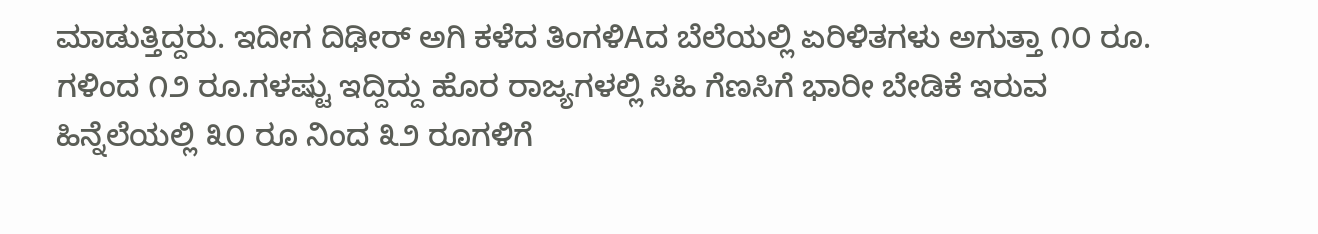ಮಾಡುತ್ತಿದ್ದರು. ಇದೀಗ ದಿಢೀರ್ ಅಗಿ ಕಳೆದ ತಿಂಗಳಿAದ ಬೆಲೆಯಲ್ಲಿ ಏರಿಳಿತಗಳು ಅಗುತ್ತಾ ೧೦ ರೂ. ಗಳಿಂದ ೧೨ ರೂ.ಗಳಷ್ಟು ಇದ್ದಿದ್ದು ಹೊರ ರಾಜ್ಯಗಳಲ್ಲಿ ಸಿಹಿ ಗೆಣಸಿಗೆ ಭಾರೀ ಬೇಡಿಕೆ ಇರುವ ಹಿನ್ನೆಲೆಯಲ್ಲಿ ೩೦ ರೂ ನಿಂದ ೩೨ ರೂಗಳಿಗೆ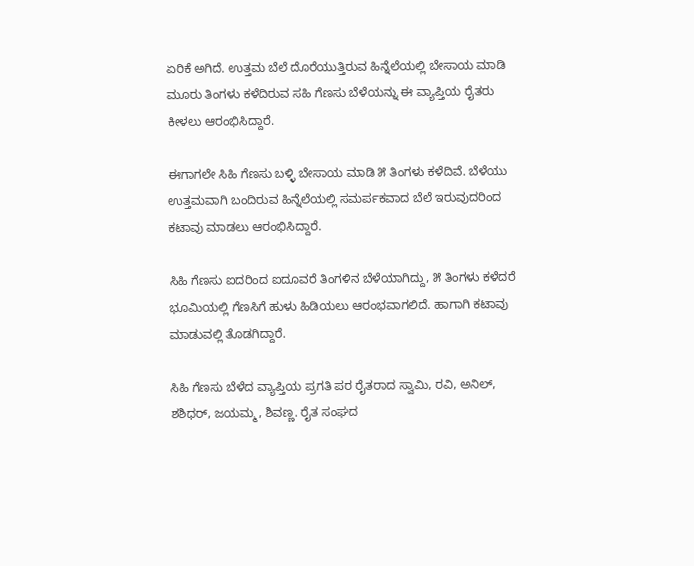ಏರಿಕೆ ಅಗಿದೆ. ಉತ್ತಮ ಬೆಲೆ ದೊರೆಯುತ್ತಿರುವ ಹಿನ್ನೆಲೆಯಲ್ಲಿ ಬೇಸಾಯ ಮಾಡಿ ಮೂರು ತಿಂಗಳು ಕಳೆದಿರುವ ಸಹಿ ಗೆಣಸು ಬೆಳೆಯನ್ನು ಈ ವ್ಯಾಪ್ತಿಯ ರೈತರು ಕೀಳಲು ಆರಂಭಿಸಿದ್ದಾರೆ.

ಈಗಾಗಲೇ ಸಿಹಿ ಗೆಣಸು ಬಳ್ಳಿ ಬೇಸಾಯ ಮಾಡಿ ೫ ತಿಂಗಳು ಕಳೆದಿವೆ. ಬೆಳೆಯು ಉತ್ತಮವಾಗಿ ಬಂದಿರುವ ಹಿನ್ನೆಲೆಯಲ್ಲಿ ಸಮರ್ಪಕವಾದ ಬೆಲೆ ಇರುವುದರಿಂದ ಕಟಾವು ಮಾಡಲು ಆರಂಭಿಸಿದ್ದಾರೆ.

ಸಿಹಿ ಗೆಣಸು ಐದರಿಂದ ಐದೂವರೆ ತಿಂಗಳಿನ ಬೆಳೆಯಾಗಿದ್ದು, ೫ ತಿಂಗಳು ಕಳೆದರೆ ಭೂಮಿಯಲ್ಲಿ ಗೆಣಸಿಗೆ ಹುಳು ಹಿಡಿಯಲು ಆರಂಭವಾಗಲಿದೆ. ಹಾಗಾಗಿ ಕಟಾವು ಮಾಡುವಲ್ಲಿ ತೊಡಗಿದ್ದಾರೆ.

ಸಿಹಿ ಗೆಣಸು ಬೆಳೆದ ವ್ಯಾಪ್ತಿಯ ಪ್ರಗತಿ ಪರ ರೈತರಾದ ಸ್ವಾಮಿ, ರವಿ, ಅನಿಲ್, ಶಶಿಧರ್, ಜಯಮ್ಮ, ಶಿವಣ್ಣ. ರೈತ ಸಂಘದ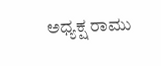ಅಧ್ಯಕ್ಷ ರಾಮು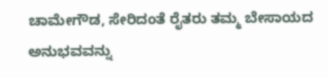ಚಾಮೇಗೌಡ, ಸೇರಿದಂತೆ ರೈತರು ತಮ್ಮ ಬೇಸಾಯದ ಅನುಭವವನ್ನು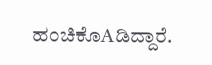ಹಂಚಿಕೊAಡಿದ್ದಾರೆ.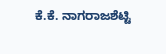ಕೆ.ಕೆ. ನಾಗರಾಜಶೆಟ್ಟಿ